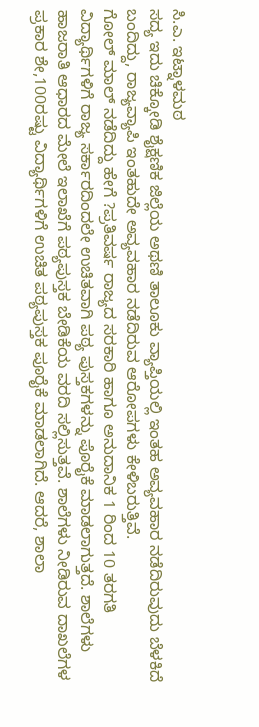ಸಿ.ಎ. ಇಟ್ನಾಳಮಠ
ಸದ್ಯ ಇದು ಚಿಕ್ಕೋಡಿ ಶೈಕ್ಷಣಿಕ ಜಿಲ್ಲೆಯ ಅಥಣಿ ತಾಲೂಕು ವ್ಯಾಪ್ತಿಯಲ್ಲಿ ಇಂತಹ ಅವ್ಯವಹಾರ ನಡೆದಿರುವುದು ಬೆಳಕಿದೆ ಬಂದಿದ್ದು, ರಾಜ್ಯವ್ಯಾಪಿ ಇಂತಹುದೇ ಅವ್ಯವಹಾರ ನಡೆದಿರುವ ಆರೋಪಗಳು ಕೇಳಿಬರುತ್ತಿವೆ.
ಗೋಲ್ ಮಾಲ್ ನಡೆದಿದ್ದು ಹೇಗೆ ?ಪ್ರತಿವರ್ಷ ರಾಜ್ಯದ ಸರಕಾರಿ ಹಾಗೂ ಅನುದಾನಿಕ 1 ರಿಂದ 10 ತರಗತಿ ವಿದ್ಯಾರ್ಥಿಗಳಿಗೆ ರಾಜ್ಯ ಸರ್ಕಾರದಿಂದಲೇ ಉಚಿತವಾಗಿ ಪಠ್ಯ ಪುಸ್ತಕಗಳನ್ನು ಪೊರೈಕೆ ಮಾಡಲಾಗುತ್ತದೆ. ಶಾಲೆಗಳು ಹಾಜರಾತಿ ಆಧಾರದ ಮೇಲೆ ಇಲಾಖೆಗೆ ಪಠ್ಯಪುಸ್ತಕ ಬೇಡಿಕೆಯ ವರದಿ ಸಲ್ಲಿಸುತ್ತವೆ. ಶಾಲೆಗಳು ನೀಡಿರುವ ದಾಖಲೆಗಳ ಪ್ರಕಾರ ಶೇ,100ರಷ್ಟು ವಿದ್ಯಾರ್ಥಿಗಳಿಗೆ ಉಚಿತ ಪಠ್ಯಪುಸ್ತಕ ಪೂರೈಕೆ ಮಾಡಲಾಗಿದೆ. ಆದರೆ, ಶಾಲಾ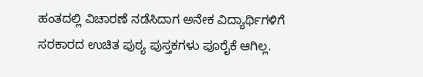ಹಂತದಲ್ಲಿ ವಿಚಾರಣೆ ನಡೆಸಿದಾಗ ಅನೇಕ ವಿದ್ಯಾರ್ಥಿಗಳಿಗೆ ಸರಕಾರದ ಉಚಿತ ಪುಠ್ಯ ಪುಸ್ತಕಗಳು ಪೂರೈಕೆ ಆಗಿಲ್ಲ.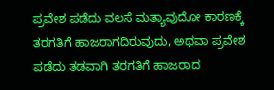ಪ್ರವೇಶ ಪಡೆದು ವಲಸೆ ಮತ್ಯಾವುದೋ ಕಾರಣಕ್ಕೆ ತರಗತಿಗೆ ಹಾಜರಾಗದಿರುವುದು, ಅಥವಾ ಪ್ರವೇಶ ಪಡೆದು ತಡವಾಗಿ ತರಗತಿಗೆ ಹಾಜರಾದ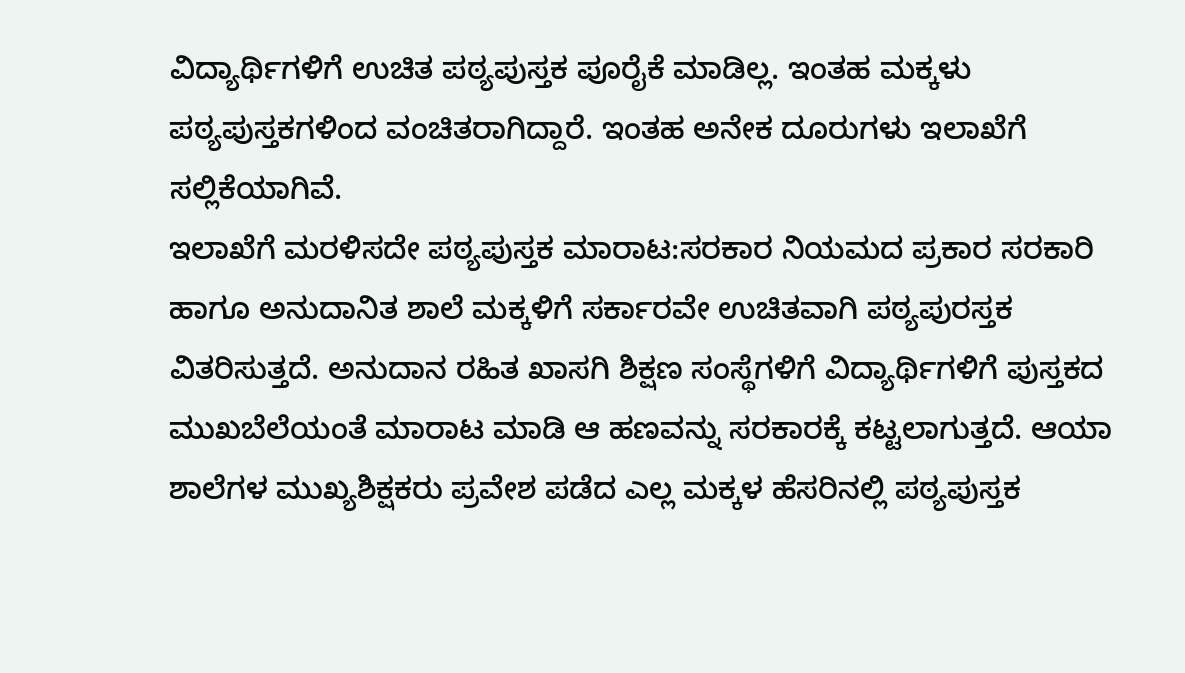ವಿದ್ಯಾರ್ಥಿಗಳಿಗೆ ಉಚಿತ ಪಠ್ಯಪುಸ್ತಕ ಪೂರೈಕೆ ಮಾಡಿಲ್ಲ. ಇಂತಹ ಮಕ್ಕಳು ಪಠ್ಯಪುಸ್ತಕಗಳಿಂದ ವಂಚಿತರಾಗಿದ್ದಾರೆ. ಇಂತಹ ಅನೇಕ ದೂರುಗಳು ಇಲಾಖೆಗೆ ಸಲ್ಲಿಕೆಯಾಗಿವೆ.
ಇಲಾಖೆಗೆ ಮರಳಿಸದೇ ಪಠ್ಯಪುಸ್ತಕ ಮಾರಾಟ:ಸರಕಾರ ನಿಯಮದ ಪ್ರಕಾರ ಸರಕಾರಿ ಹಾಗೂ ಅನುದಾನಿತ ಶಾಲೆ ಮಕ್ಕಳಿಗೆ ಸರ್ಕಾರವೇ ಉಚಿತವಾಗಿ ಪಠ್ಯಪುರಸ್ತಕ ವಿತರಿಸುತ್ತದೆ. ಅನುದಾನ ರಹಿತ ಖಾಸಗಿ ಶಿಕ್ಷಣ ಸಂಸ್ಥೆಗಳಿಗೆ ವಿದ್ಯಾರ್ಥಿಗಳಿಗೆ ಪುಸ್ತಕದ ಮುಖಬೆಲೆಯಂತೆ ಮಾರಾಟ ಮಾಡಿ ಆ ಹಣವನ್ನು ಸರಕಾರಕ್ಕೆ ಕಟ್ಟಲಾಗುತ್ತದೆ. ಆಯಾ ಶಾಲೆಗಳ ಮುಖ್ಯಶಿಕ್ಷಕರು ಪ್ರವೇಶ ಪಡೆದ ಎಲ್ಲ ಮಕ್ಕಳ ಹೆಸರಿನಲ್ಲಿ ಪಠ್ಯಪುಸ್ತಕ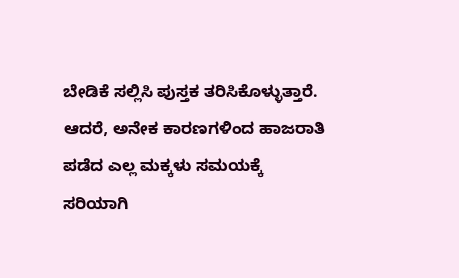ಬೇಡಿಕೆ ಸಲ್ಲಿಸಿ ಪುಸ್ತಕ ತರಿಸಿಕೊಳ್ಳುತ್ತಾರೆ. ಆದರೆ, ಅನೇಕ ಕಾರಣಗಳಿಂದ ಹಾಜರಾತಿ ಪಡೆದ ಎಲ್ಲ ಮಕ್ಕಳು ಸಮಯಕ್ಕೆ ಸರಿಯಾಗಿ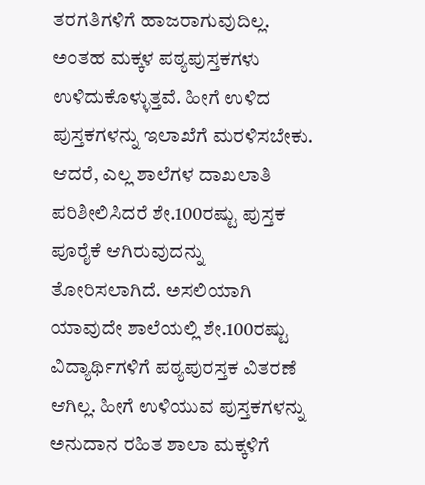ತರಗತಿಗಳಿಗೆ ಹಾಜರಾಗುವುದಿಲ್ಲ. ಅಂತಹ ಮಕ್ಕಳ ಪಠ್ಯಪುಸ್ತಕಗಳು ಉಳಿದುಕೊಳ್ಳುತ್ತವೆ. ಹೀಗೆ ಉಳಿದ ಪುಸ್ತಕಗಳನ್ನು ಇಲಾಖೆಗೆ ಮರಳಿಸಬೇಕು. ಆದರೆ, ಎಲ್ಲ ಶಾಲೆಗಳ ದಾಖಲಾತಿ ಪರಿಶೀಲಿಸಿದರೆ ಶೇ.100ರಷ್ಟು ಪುಸ್ತಕ ಪೂರೈಕೆ ಆಗಿರುವುದನ್ನು ತೋರಿಸಲಾಗಿದೆ. ಅಸಲಿಯಾಗಿ ಯಾವುದೇ ಶಾಲೆಯಲ್ಲಿ ಶೇ.100ರಷ್ಟು ವಿದ್ಯಾರ್ಥಿಗಳಿಗೆ ಪಠ್ಯಪುರಸ್ತಕ ವಿತರಣೆ ಆಗಿಲ್ಲ. ಹೀಗೆ ಉಳಿಯುವ ಪುಸ್ತಕಗಳನ್ನು ಅನುದಾನ ರಹಿತ ಶಾಲಾ ಮಕ್ಕಳಿಗೆ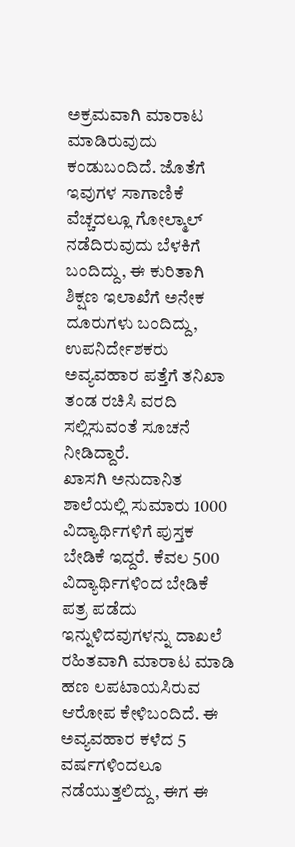ಅಕ್ರಮವಾಗಿ ಮಾರಾಟ ಮಾಡಿರುವುದು ಕಂಡುಬಂದಿದೆ. ಜೊತೆಗೆ ಇವುಗಳ ಸಾಗಾಣಿಕೆ ವೆಚ್ಚದಲ್ಲೂ ಗೋಲ್ಮಾಲ್ ನಡೆದಿರುವುದು ಬೆಳಕಿಗೆ ಬಂದಿದ್ದು, ಈ ಕುರಿತಾಗಿ ಶಿಕ್ಷಣ ಇಲಾಖೆಗೆ ಅನೇಕ ದೂರುಗಳು ಬಂದಿದ್ದು, ಉಪನಿರ್ದೇಶಕರು ಅವ್ಯವಹಾರ ಪತ್ತೆಗೆ ತನಿಖಾ ತಂಡ ರಚಿಸಿ ವರದಿ ಸಲ್ಲಿಸುವಂತೆ ಸೂಚನೆ ನೀಡಿದ್ದಾರೆ.
ಖಾಸಗಿ ಅನುದಾನಿತ ಶಾಲೆಯಲ್ಲಿ ಸುಮಾರು 1000 ವಿದ್ಯಾರ್ಥಿಗಳಿಗೆ ಪುಸ್ತಕ ಬೇಡಿಕೆ ಇದ್ದರೆ. ಕೆವಲ 500 ವಿದ್ಯಾರ್ಥಿಗಳಿಂದ ಬೇಡಿಕೆ ಪತ್ರ ಪಡೆದು ಇನ್ನುಳಿದವುಗಳನ್ನು ದಾಖಲೆ ರಹಿತವಾಗಿ ಮಾರಾಟ ಮಾಡಿ ಹಣ ಲಪಟಾಯಸಿರುವ ಆರೋಪ ಕೇಳಿಬಂದಿದೆ. ಈ ಅವ್ಯವಹಾರ ಕಳೆದ 5 ವರ್ಷಗಳಿಂದಲೂ ನಡೆಯುತ್ತಲಿದ್ದು, ಈಗ ಈ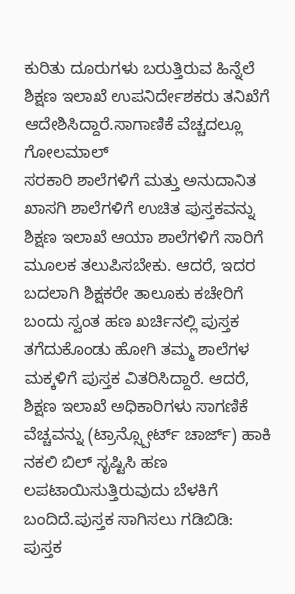ಕುರಿತು ದೂರುಗಳು ಬರುತ್ತಿರುವ ಹಿನ್ನೆಲೆ ಶಿಕ್ಷಣ ಇಲಾಖೆ ಉಪನಿರ್ದೇಶಕರು ತನಿಖೆಗೆ ಆದೇಶಿಸಿದ್ದಾರೆ.ಸಾಗಾಣಿಕೆ ವೆಚ್ಚದಲ್ಲೂ ಗೋಲಮಾಲ್
ಸರಕಾರಿ ಶಾಲೆಗಳಿಗೆ ಮತ್ತು ಅನುದಾನಿತ ಖಾಸಗಿ ಶಾಲೆಗಳಿಗೆ ಉಚಿತ ಪುಸ್ತಕವನ್ನು ಶಿಕ್ಷಣ ಇಲಾಖೆ ಆಯಾ ಶಾಲೆಗಳಿಗೆ ಸಾರಿಗೆ ಮೂಲಕ ತಲುಪಿಸಬೇಕು. ಆದರೆ, ಇದರ ಬದಲಾಗಿ ಶಿಕ್ಷಕರೇ ತಾಲೂಕು ಕಚೇರಿಗೆ ಬಂದು ಸ್ವಂತ ಹಣ ಖರ್ಚಿನಲ್ಲಿ ಪುಸ್ತಕ ತಗೆದುಕೊಂಡು ಹೋಗಿ ತಮ್ಮ ಶಾಲೆಗಳ ಮಕ್ಕಳಿಗೆ ಪುಸ್ತಕ ವಿತರಿಸಿದ್ದಾರೆ. ಆದರೆ, ಶಿಕ್ಷಣ ಇಲಾಖೆ ಅಧಿಕಾರಿಗಳು ಸಾಗಣಿಕೆ ವೆಚ್ಚವನ್ನು (ಟ್ರಾನ್ಸ್ಪೋರ್ಟ್ ಚಾರ್ಜ್) ಹಾಕಿ ನಕಲಿ ಬಿಲ್ ಸೃಷ್ಟಿಸಿ ಹಣ ಲಪಟಾಯಿಸುತ್ತಿರುವುದು ಬೆಳಕಿಗೆ ಬಂದಿದೆ.ಪುಸ್ತಕ ಸಾಗಿಸಲು ಗಡಿಬಿಡಿ: ಪುಸ್ತಕ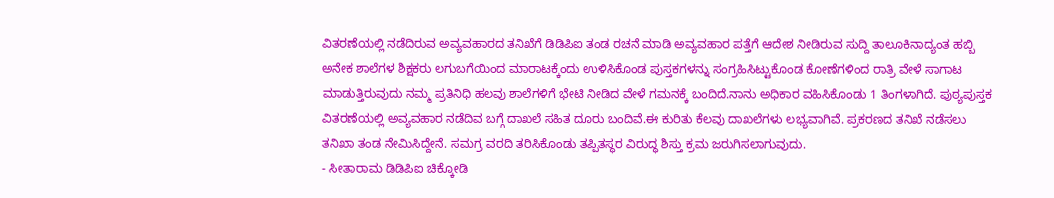ವಿತರಣೆಯಲ್ಲಿ ನಡೆದಿರುವ ಅವ್ಯವಹಾರದ ತನಿಖೆಗೆ ಡಿಡಿಪಿಐ ತಂಡ ರಚನೆ ಮಾಡಿ ಅವ್ಯವಹಾರ ಪತ್ತೆಗೆ ಆದೇಶ ನೀಡಿರುವ ಸುದ್ದಿ ತಾಲೂಕಿನಾದ್ಯಂತ ಹಬ್ಬಿ ಅನೇಕ ಶಾಲೆಗಳ ಶಿಕ್ಷಕರು ಲಗುಬಗೆಯಿಂದ ಮಾರಾಟಕ್ಕೆಂದು ಉಳಿಸಿಕೊಂಡ ಪುಸ್ತಕಗಳನ್ನು ಸಂಗ್ರಹಿಸಿಟ್ಟುಕೊಂಡ ಕೋಣೆಗಳಿಂದ ರಾತ್ರಿ ವೇಳೆ ಸಾಗಾಟ ಮಾಡುತ್ತಿರುವುದು ನಮ್ಮ ಪ್ರತಿನಿಧಿ ಹಲವು ಶಾಲೆಗಳಿಗೆ ಭೇಟಿ ನೀಡಿದ ವೇಳೆ ಗಮನಕ್ಕೆ ಬಂದಿದೆ.ನಾನು ಅಧಿಕಾರ ವಹಿಸಿಕೊಂಡು 1 ತಿಂಗಳಾಗಿದೆ. ಪುಠ್ಯಪುಸ್ತಕ ವಿತರಣೆಯಲ್ಲಿ ಅವ್ಯವಹಾರ ನಡೆದಿವ ಬಗ್ಗೆ ದಾಖಲೆ ಸಹಿತ ದೂರು ಬಂದಿವೆ.ಈ ಕುರಿತು ಕೆಲವು ದಾಖಲೆಗಳು ಲಭ್ಯವಾಗಿವೆ. ಪ್ರಕರಣದ ತನಿಖೆ ನಡೆಸಲು ತನಿಖಾ ತಂಡ ನೇಮಿಸಿದ್ದೇನೆ. ಸಮಗ್ರ ವರದಿ ತರಿಸಿಕೊಂಡು ತಪ್ಪಿತಸ್ಥರ ವಿರುದ್ಧ ಶಿಸ್ತು ಕ್ರಮ ಜರುಗಿಸಲಾಗುವುದು.
- ಸೀತಾರಾಮ ಡಿಡಿಪಿಐ ಚಿಕ್ಕೋಡಿ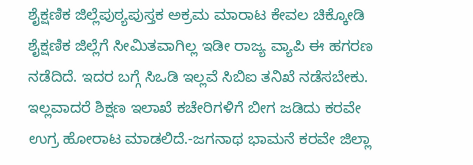ಶೈಕ್ಷಣಿಕ ಜಿಲ್ಲೆಪುಠ್ಯಪುಸ್ತಕ ಅಕ್ರಮ ಮಾರಾಟ ಕೇವಲ ಚಿಕ್ಕೋಡಿ ಶೈಕ್ಷಣಿಕ ಜಿಲ್ಲೆಗೆ ಸೀಮಿತವಾಗಿಲ್ಲ ಇಡೀ ರಾಜ್ಯ ವ್ಯಾಪಿ ಈ ಹಗರಣ ನಡೆದಿದೆ. ಇದರ ಬಗ್ಗೆ ಸಿಒಡಿ ಇಲ್ಲವೆ ಸಿಬಿಐ ತನಿಖೆ ನಡೆಸಬೇಕು. ಇಲ್ಲವಾದರೆ ಶಿಕ್ಷಣ ಇಲಾಖೆ ಕಚೇರಿಗಳಿಗೆ ಬೀಗ ಜಡಿದು ಕರವೇ ಉಗ್ರ ಹೋರಾಟ ಮಾಡಲಿದೆ.-ಜಗನಾಥ ಭಾಮನೆ ಕರವೇ ಜಿಲ್ಲಾ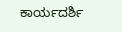ಕಾರ್ಯದರ್ಶಿ